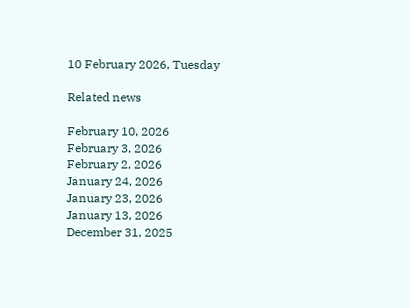10 February 2026, Tuesday

Related news

February 10, 2026
February 3, 2026
February 2, 2026
January 24, 2026
January 23, 2026
January 13, 2026
December 31, 2025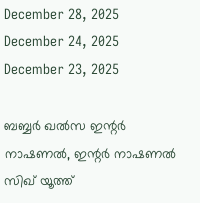December 28, 2025
December 24, 2025
December 23, 2025

ബബ്ബര്‍ ഖല്‍സ ഇന്റര്‍ നാഷണല്‍, ഇന്റര്‍ നാഷണല്‍ സിഖ് യൂത്ത്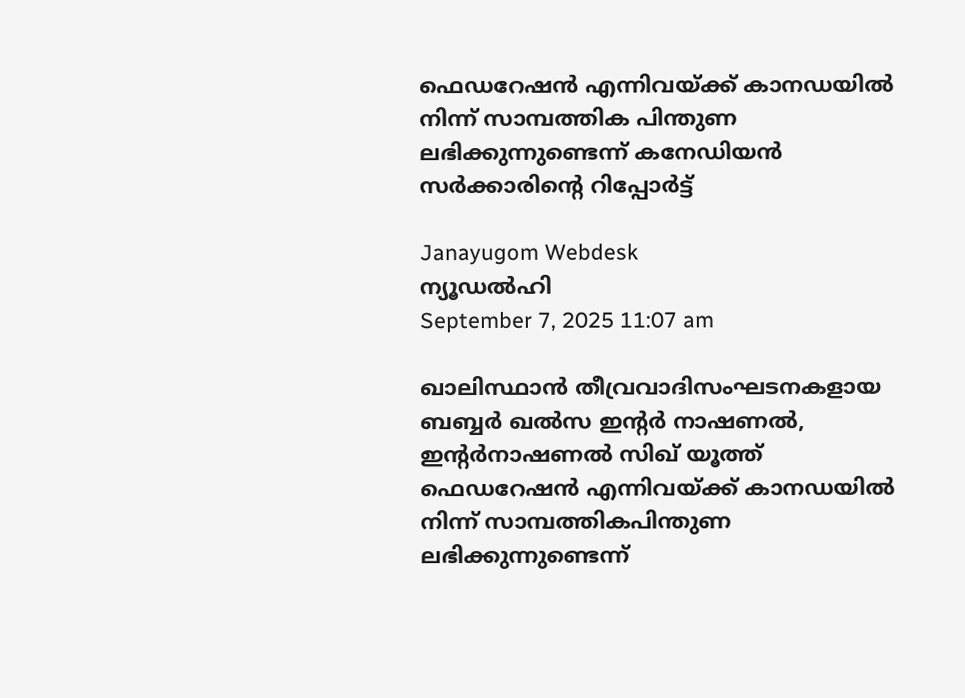ഫെഡറേഷന്‍ എന്നിവയ്ക്ക് കാനഡയില്‍ നിന്ന് സാമ്പത്തിക പിന്തുണ ലഭിക്കുന്നുണ്ടെന്ന് കനേഡിയന്‍ സര്‍ക്കാരിന്റെ റിപ്പോര്‍ട്ട്

Janayugom Webdesk
ന്യൂഡല്‍ഹി
September 7, 2025 11:07 am

ഖാലിസ്ഥാന്‍ തീവ്രവാദിസംഘടനകളായ ബബ്ബര്‍ ഖല്‍സ ഇന്റര്‍ നാഷണല്‍, ഇന്റര്‍നാഷണല്‍ സിഖ് യൂത്ത് ഫെഡറേഷന്‍ എന്നിവയ്ക്ക് കാനഡയില്‍ നിന്ന് സാമ്പത്തികപിന്തുണ ലഭിക്കുന്നുണ്ടെന്ന്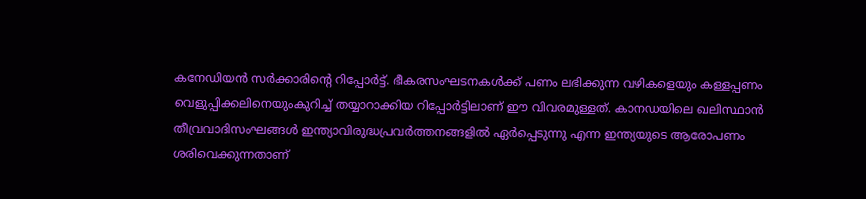കനേഡിയന്‍ സര്‍ക്കാരിന്റെ റിപ്പോര്‍ട്ട്. ഭീകരസംഘടനകള്‍ക്ക് പണം ലഭിക്കുന്ന വഴികളെയും കള്ളപ്പണം വെളുപ്പിക്കലിനെയുംകുറിച്ച് തയ്യാറാക്കിയ റിപ്പോര്‍ട്ടിലാണ് ഈ വിവരമുള്ളത്. കാനഡയിലെ ഖലിസ്ഥാന്‍ തീവ്രവാദിസംഘങ്ങള്‍ ഇന്ത്യാവിരുദ്ധപ്രവര്‍ത്തനങ്ങളില്‍ ഏര്‍പ്പെടുന്നു എന്ന ഇന്ത്യയുടെ ആരോപണം ശരിവെക്കുന്നതാണ്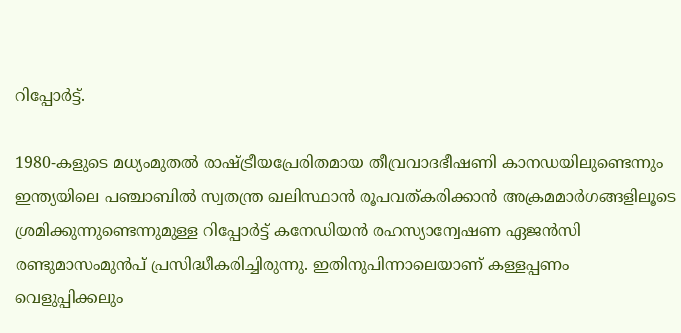റിപ്പോര്‍ട്ട്.

1980-കളുടെ മധ്യംമുതല്‍ രാഷ്ട്രീയപ്രേരിതമായ തീവ്രവാദഭീഷണി കാനഡയിലുണ്ടെന്നും ഇന്ത്യയിലെ പഞ്ചാബില്‍ സ്വതന്ത്ര ഖലിസ്ഥാന്‍ രൂപവത്കരിക്കാന്‍ അക്രമമാര്‍ഗങ്ങളിലൂടെ ശ്രമിക്കുന്നുണ്ടെന്നുമുള്ള റിപ്പോര്‍ട്ട് കനേഡിയന്‍ രഹസ്യാന്വേഷണ ഏജന്‍സി രണ്ടുമാസംമുന്‍പ് പ്രസിദ്ധീകരിച്ചിരുന്നു. ഇതിനുപിന്നാലെയാണ് കള്ളപ്പണം വെളുപ്പിക്കലും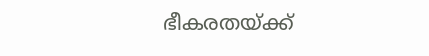ഭീകരതയ്ക്ക്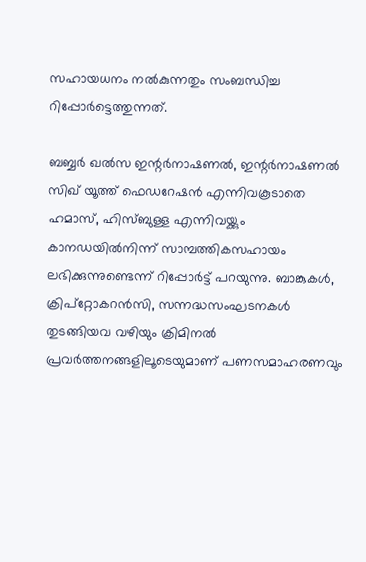സഹായധനം നല്‍കുന്നതും സംബന്ധിച്ച റിപ്പോര്‍ട്ടെത്തുന്നത്.

ബബ്ബര്‍ ഖല്‍സ ഇന്റര്‍നാഷണല്‍, ഇന്റര്‍നാഷണല്‍ സിഖ് യൂത്ത് ഫെഡറേഷന്‍ എന്നിവകൂടാതെ ഹമാസ്, ഹിസ്ബുള്ള എന്നിവയ്ക്കും കാനഡയില്‍നിന്ന് സാമ്പത്തികസഹായം ലഭിക്കുന്നുണ്ടെന്ന് റിപ്പോര്‍ട്ട് പറയുന്നു. ബാങ്കുകള്‍, ക്രിപ്‌റ്റോകറന്‍സി, സന്നദ്ധസംഘടനകള്‍ തുടങ്ങിയവ വഴിയും ക്രിമിനല്‍ പ്രവര്‍ത്തനങ്ങളിലൂടെയുമാണ് പണസമാഹരണവും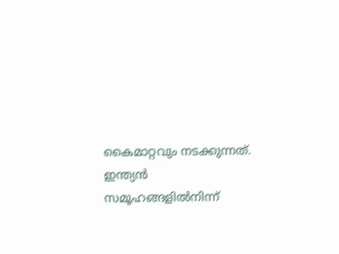കൈമാറ്റവും നടക്കുന്നത്. ഇന്ത്യന്‍ സമൂഹങ്ങളില്‍നിന്ന്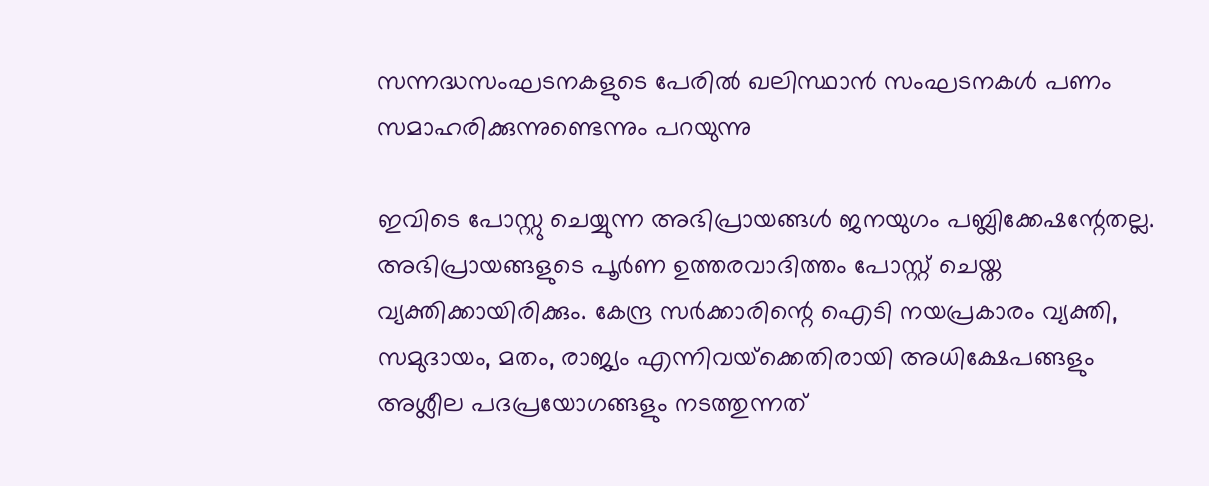സന്നദ്ധസംഘടനകളുടെ പേരില്‍ ഖലിസ്ഥാന്‍ സംഘടനകള്‍ പണം സമാഹരിക്കുന്നുണ്ടെന്നും പറയുന്നു

ഇവിടെ പോസ്റ്റു ചെയ്യുന്ന അഭിപ്രായങ്ങള്‍ ജനയുഗം പബ്ലിക്കേഷന്റേതല്ല. അഭിപ്രായങ്ങളുടെ പൂര്‍ണ ഉത്തരവാദിത്തം പോസ്റ്റ് ചെയ്ത വ്യക്തിക്കായിരിക്കും. കേന്ദ്ര സര്‍ക്കാരിന്റെ ഐടി നയപ്രകാരം വ്യക്തി, സമുദായം, മതം, രാജ്യം എന്നിവയ്‌ക്കെതിരായി അധിക്ഷേപങ്ങളും അശ്ലീല പദപ്രയോഗങ്ങളും നടത്തുന്നത്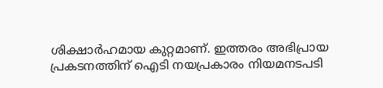ശിക്ഷാര്‍ഹമായ കുറ്റമാണ്. ഇത്തരം അഭിപ്രായ പ്രകടനത്തിന് ഐടി നയപ്രകാരം നിയമനടപടി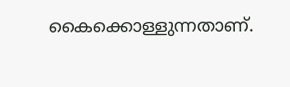കൈക്കൊള്ളുന്നതാണ്.